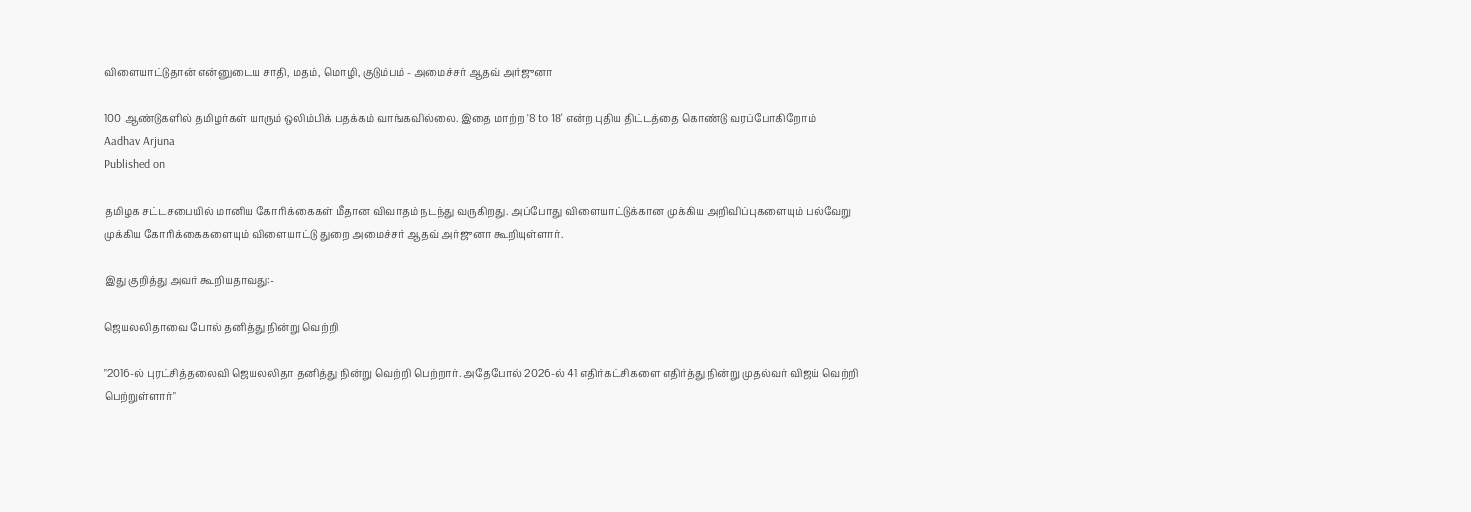விளையாட்டுதான் என்னுடைய சாதி, மதம், மொழி, குடும்பம் - அமைச்சர் ஆதவ் அர்ஜுனா

100 ஆண்டுகளில் தமிழர்கள் யாரும் ஒலிம்பிக் பதக்கம் வாங்கவில்லை. இதை மாற்ற '8 to 18' என்ற புதிய திட்டத்தை கொண்டு வரப்போகிறோம்
Aadhav Arjuna
Published on

தமிழக சட்டசபையில் மானிய கோரிக்கைகள் மீதான விவாதம் நடந்து வருகிறது. அப்போது விளையாட்டுக்கான முக்கிய அறிவிப்புகளையும் பல்வேறு முக்கிய கோரிக்கைகளையும் விளையாட்டு துறை அமைச்சர் ஆதவ் அர்ஜுனா கூறியுள்ளார்.

இது குறித்து அவர் கூறியதாவது:-

ஜெயலலிதாவை போல் தனித்து நின்று வெற்றி

"2016-ல் புரட்சித்தலைவி ஜெயலலிதா தனித்து நின்று வெற்றி பெற்றார். அதேபோல் 2026-ல் 41 எதிர்கட்சிகளை எதிர்த்து நின்று முதல்வர் விஜய் வெற்றி பெற்றுள்ளார்"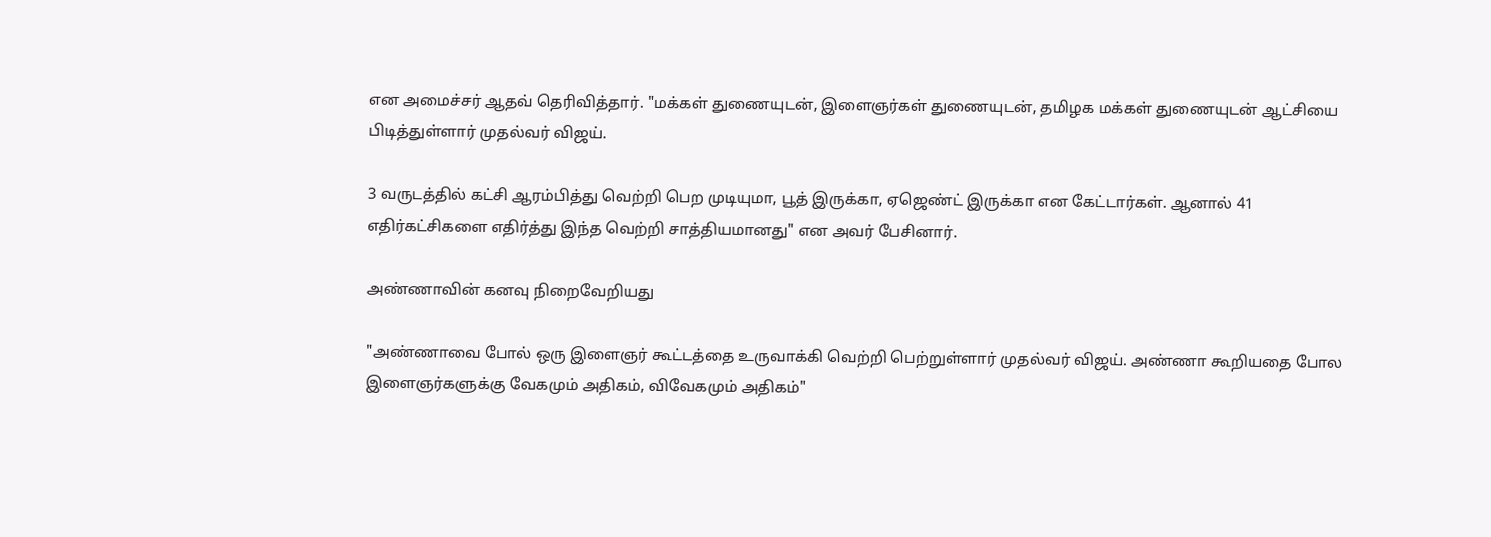என அமைச்சர் ஆதவ் தெரிவித்தார். "மக்கள் துணையுடன், இளைஞர்கள் துணையுடன், தமிழக மக்கள் துணையுடன் ஆட்சியை பிடித்துள்ளார் முதல்வர் விஜய்.

3 வருடத்தில் கட்சி ஆரம்பித்து வெற்றி பெற முடியுமா, பூத் இருக்கா, ஏஜெண்ட் இருக்கா என கேட்டார்கள். ஆனால் 41 எதிர்கட்சிகளை எதிர்த்து இந்த வெற்றி சாத்தியமானது" என அவர் பேசினார்.

அண்ணாவின் கனவு நிறைவேறியது

"அண்ணாவை போல் ஒரு இளைஞர் கூட்டத்தை உருவாக்கி வெற்றி பெற்றுள்ளார் முதல்வர் விஜய். அண்ணா கூறியதை போல இளைஞர்களுக்கு வேகமும் அதிகம், விவேகமும் அதிகம்"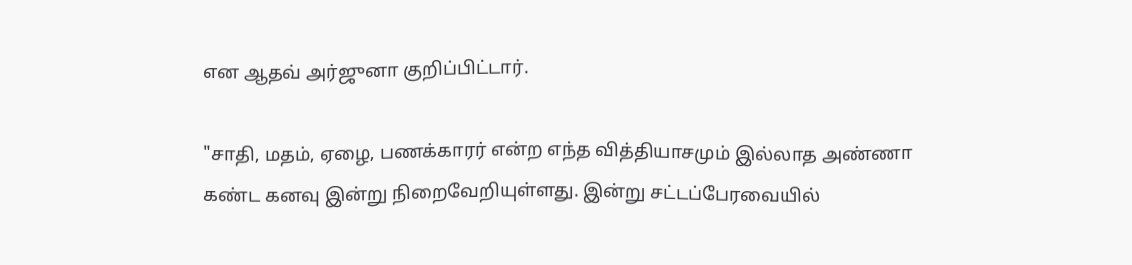என ஆதவ் அர்ஜுனா குறிப்பிட்டார்.

"சாதி, மதம், ஏழை, பணக்காரர் என்ற எந்த வித்தியாசமும் இல்லாத அண்ணா கண்ட கனவு இன்று நிறைவேறியுள்ளது. இன்று சட்டப்பேரவையில்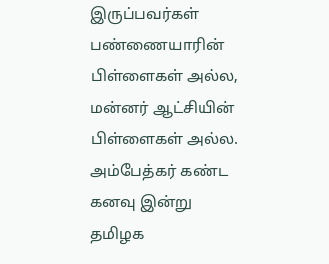இருப்பவர்கள் பண்ணையாரின் பிள்ளைகள் அல்ல, மன்னர் ஆட்சியின் பிள்ளைகள் அல்ல. அம்பேத்கர் கண்ட கனவு இன்று தமிழக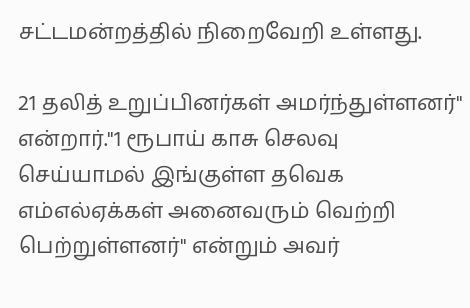சட்டமன்றத்தில் நிறைவேறி உள்ளது.

21 தலித் உறுப்பினர்கள் அமர்ந்துள்ளனர்" என்றார்."1 ரூபாய் காசு செலவு செய்யாமல் இங்குள்ள தவெக எம்எல்ஏக்கள் அனைவரும் வெற்றி பெற்றுள்ளனர்" என்றும் அவர்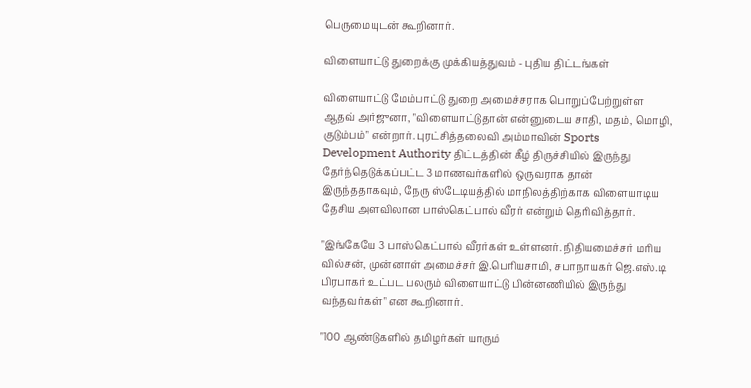பெருமையுடன் கூறினார்.

விளையாட்டு துறைக்கு முக்கியத்துவம் - புதிய திட்டங்கள்

விளையாட்டு மேம்பாட்டு துறை அமைச்சராக பொறுப்பேற்றுள்ள ஆதவ் அர்ஜுனா, "விளையாட்டுதான் என்னுடைய சாதி, மதம், மொழி, குடும்பம்" என்றார். புரட்சித்தலைவி அம்மாவின் Sports Development Authority திட்டத்தின் கீழ் திருச்சியில் இருந்து தேர்ந்தெடுக்கப்பட்ட 3 மாணவர்களில் ஒருவராக தான் இருந்ததாகவும், நேரு ஸ்டேடியத்தில் மாநிலத்திற்காக விளையாடிய தேசிய அளவிலான பாஸ்கெட்பால் வீரர் என்றும் தெரிவித்தார்.

"இங்கேயே 3 பாஸ்கெட்பால் வீரர்கள் உள்ளனர். நிதியமைச்சர் மரிய வில்சன், முன்னாள் அமைச்சர் இ.பெரியசாமி, சபாநாயகர் ஜெ.எஸ்.டி பிரபாகர் உட்பட பலரும் விளையாட்டு பின்னணியில் இருந்து வந்தவர்கள்" என கூறினார்.

"100 ஆண்டுகளில் தமிழர்கள் யாரும்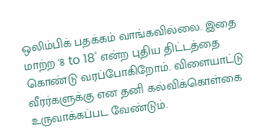ஒலிம்பிக் பதக்கம் வாங்கவில்லை. இதை மாற்ற '8 to 18' என்ற புதிய திட்டத்தை கொண்டு வரப்போகிறோம். விளையாட்டு வீரர்களுக்கு என தனி கல்விக்கொள்கை உருவாக்கப்பட வேண்டும்.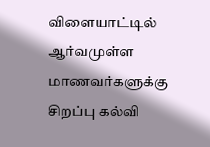விளையாட்டில் ஆர்வமுள்ள மாணவர்களுக்கு சிறப்பு கல்வி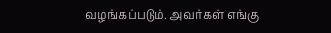வழங்கப்படும். அவர்கள் எங்கு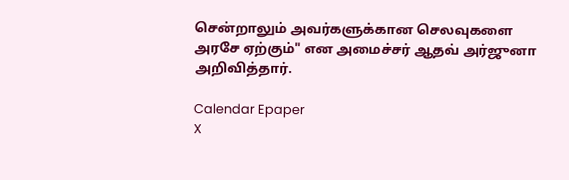சென்றாலும் அவர்களுக்கான செலவுகளை அரசே ஏற்கும்" என அமைச்சர் ஆதவ் அர்ஜுனா அறிவித்தார்.

Calendar Epaper
X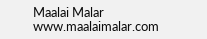Maalai Malar
www.maalaimalar.com